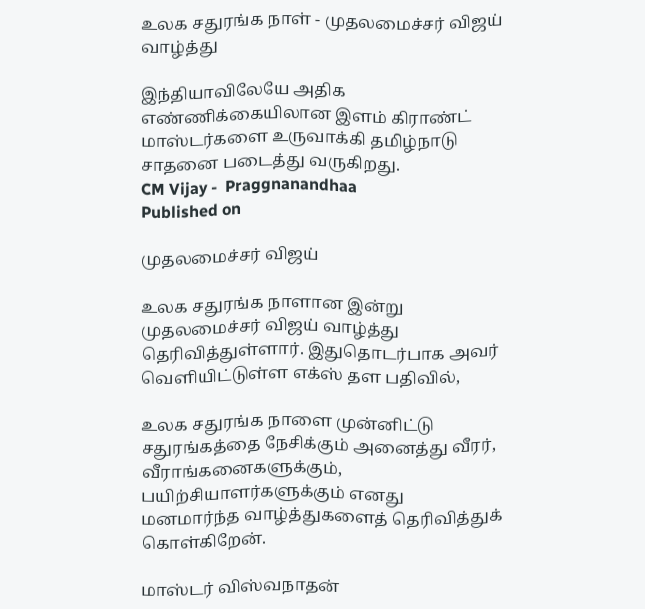உலக சதுரங்க நாள் - முதலமைச்சர் விஜய் வாழ்த்து

இந்தியாவிலேயே அதிக எண்ணிக்கையிலான இளம் கிராண்ட் மாஸ்டர்களை உருவாக்கி தமிழ்நாடு சாதனை படைத்து வருகிறது.
CM Vijay -  Praggnanandhaa
Published on

முதலமைச்சர் விஜய்

உலக சதுரங்க நாளான இன்று முதலமைச்சர் விஜய் வாழ்த்து தெரிவித்துள்ளார். இதுதொடர்பாக அவர் வெளியிட்டுள்ள எக்ஸ் தள பதிவில்,

உலக சதுரங்க நாளை முன்னிட்டு சதுரங்கத்தை நேசிக்கும் அனைத்து வீரர், வீராங்கனைகளுக்கும், பயிற்சியாளர்களுக்கும் எனது மனமார்ந்த வாழ்த்துகளைத் தெரிவித்துக் கொள்கிறேன்.

மாஸ்டர் விஸ்வநாதன்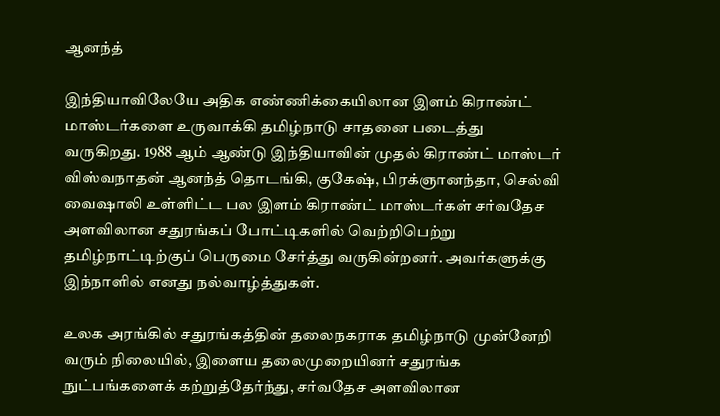ஆனந்த்

இந்தியாவிலேயே அதிக எண்ணிக்கையிலான இளம் கிராண்ட் மாஸ்டர்களை உருவாக்கி தமிழ்நாடு சாதனை படைத்து வருகிறது. 1988 ஆம் ஆண்டு இந்தியாவின் முதல் கிராண்ட் மாஸ்டர் விஸ்வநாதன் ஆனந்த் தொடங்கி, குகேஷ், பிரக்ஞானந்தா, செல்வி வைஷாலி உள்ளிட்ட பல இளம் கிராண்ட் மாஸ்டர்கள் சர்வதேச அளவிலான சதுரங்கப் போட்டிகளில் வெற்றிபெற்று தமிழ்நாட்டிற்குப் பெருமை சேர்த்து வருகின்றனர். அவர்களுக்கு இந்நாளில் எனது நல்வாழ்த்துகள்.

உலக அரங்கில் சதுரங்கத்தின் தலைநகராக தமிழ்நாடு முன்னேறி வரும் நிலையில், இளைய தலைமுறையினர் சதுரங்க நுட்பங்களைக் கற்றுத்தேர்ந்து, சர்வதேச அளவிலான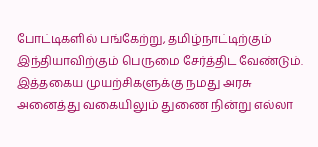போட்டிகளில் பங்கேற்று, தமிழ்நாட்டிற்கும் இந்தியாவிற்கும் பெருமை சேர்த்திட வேண்டும். இத்தகைய முயற்சிகளுக்கு நமது அரசு அனைத்து வகையிலும் துணை நின்று எல்லா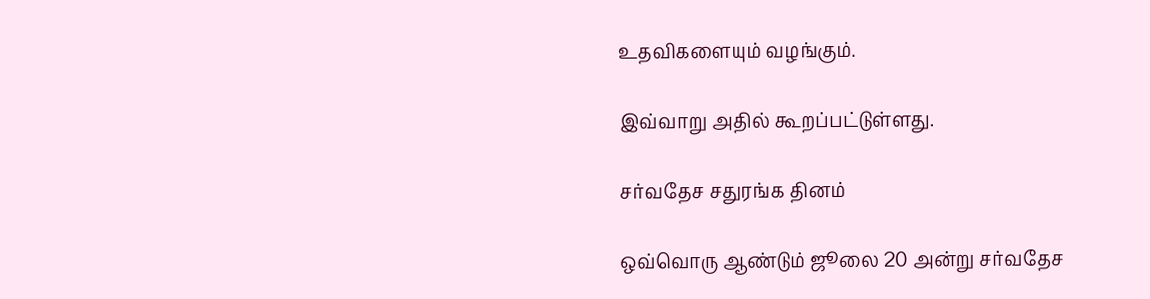உதவிகளையும் வழங்கும்.

இவ்வாறு அதில் கூறப்பட்டுள்ளது.

சர்வதேச சதுரங்க தினம்

ஒவ்வொரு ஆண்டும் ஜூலை 20 அன்று சர்வதேச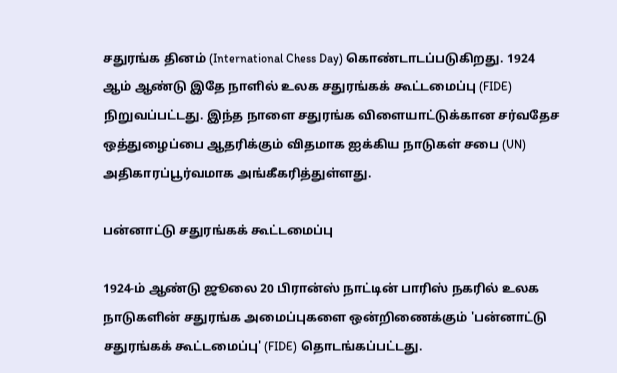சதுரங்க தினம் (International Chess Day) கொண்டாடப்படுகிறது. 1924 ஆம் ஆண்டு இதே நாளில் உலக சதுரங்கக் கூட்டமைப்பு (FIDE) நிறுவப்பட்டது. இந்த நாளை சதுரங்க விளையாட்டுக்கான சர்வதேச ஒத்துழைப்பை ஆதரிக்கும் விதமாக ஐக்கிய நாடுகள் சபை (UN) அதிகாரப்பூர்வமாக அங்கீகரித்துள்ளது.

பன்னாட்டு சதுரங்கக் கூட்டமைப்பு

1924-ம் ஆண்டு ஜூலை 20 பிரான்ஸ் நாட்டின் பாரிஸ் நகரில் உலக நாடுகளின் சதுரங்க அமைப்புகளை ஒன்றிணைக்கும் 'பன்னாட்டு சதுரங்கக் கூட்டமைப்பு' (FIDE) தொடங்கப்பட்டது.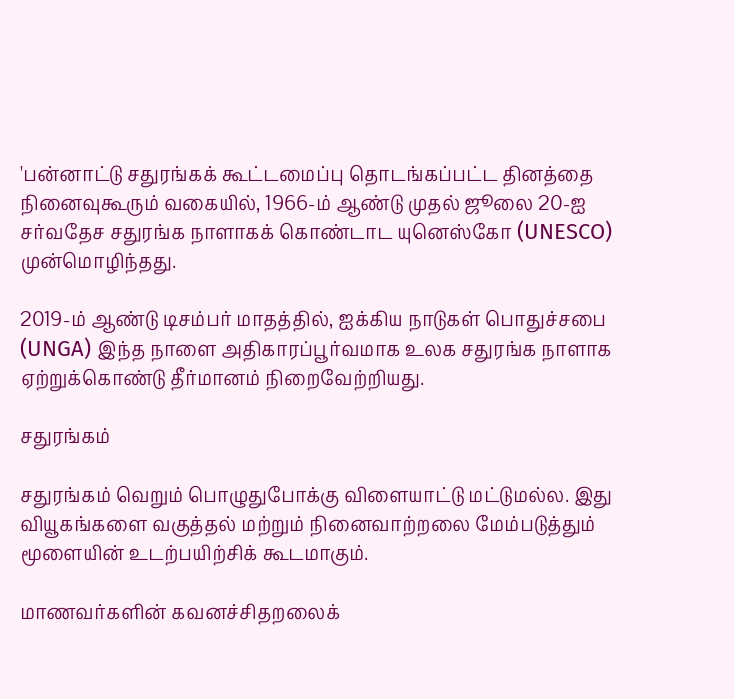'பன்னாட்டு சதுரங்கக் கூட்டமைப்பு தொடங்கப்பட்ட தினத்தை நினைவுகூரும் வகையில், 1966-ம் ஆண்டு முதல் ஜூலை 20-ஐ சர்வதேச சதுரங்க நாளாகக் கொண்டாட யுனெஸ்கோ (UNESCO) முன்மொழிந்தது.

2019-ம் ஆண்டு டிசம்பர் மாதத்தில், ஐக்கிய நாடுகள் பொதுச்சபை (UNGA) இந்த நாளை அதிகாரப்பூர்வமாக உலக சதுரங்க நாளாக ஏற்றுக்கொண்டு தீர்மானம் நிறைவேற்றியது.

சதுரங்கம்

சதுரங்கம் வெறும் பொழுதுபோக்கு விளையாட்டு மட்டுமல்ல. இது வியூகங்களை வகுத்தல் மற்றும் நினைவாற்றலை மேம்படுத்தும் மூளையின் உடற்பயிற்சிக் கூடமாகும்.

மாணவர்களின் கவனச்சிதறலைக்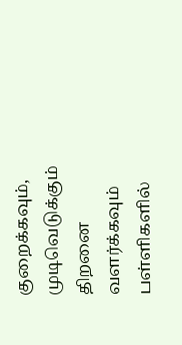குறைக்கவும், முடிவெடுக்கும் திறனை வளர்க்கவும் பள்ளிகளில்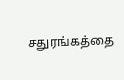சதுரங்கத்தை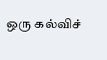ஒரு கல்விச்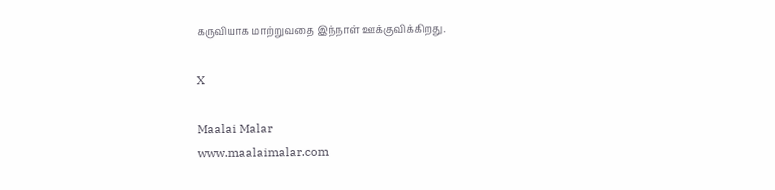கருவியாக மாற்றுவதை இந்நாள் ஊக்குவிக்கிறது.

X

Maalai Malar
www.maalaimalar.com